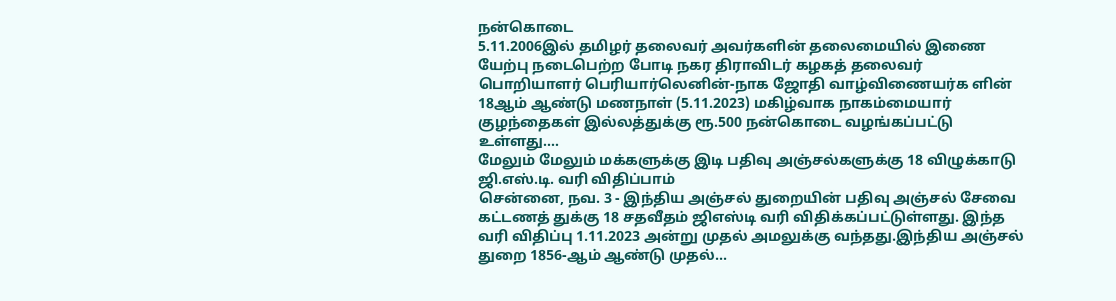நன்கொடை
5.11.2006இல் தமிழர் தலைவர் அவர்களின் தலைமையில் இணை யேற்பு நடைபெற்ற போடி நகர திராவிடர் கழகத் தலைவர் பொறியாளர் பெரியார்லெனின்-நாக ஜோதி வாழ்விணையர்க ளின் 18ஆம் ஆண்டு மணநாள் (5.11.2023) மகிழ்வாக நாகம்மையார் குழந்தைகள் இல்லத்துக்கு ரூ.500 நன்கொடை வழங்கப்பட்டு உள்ளது.…
மேலும் மேலும் மக்களுக்கு இடி பதிவு அஞ்சல்களுக்கு 18 விழுக்காடு ஜி.எஸ்.டி. வரி விதிப்பாம்
சென்னை, நவ. 3 - இந்திய அஞ்சல் துறையின் பதிவு அஞ்சல் சேவை கட்டணத் துக்கு 18 சதவீதம் ஜிஎஸ்டி வரி விதிக்கப்பட்டுள்ளது. இந்த வரி விதிப்பு 1.11.2023 அன்று முதல் அமலுக்கு வந்தது.இந்திய அஞ்சல் துறை 1856-ஆம் ஆண்டு முதல்…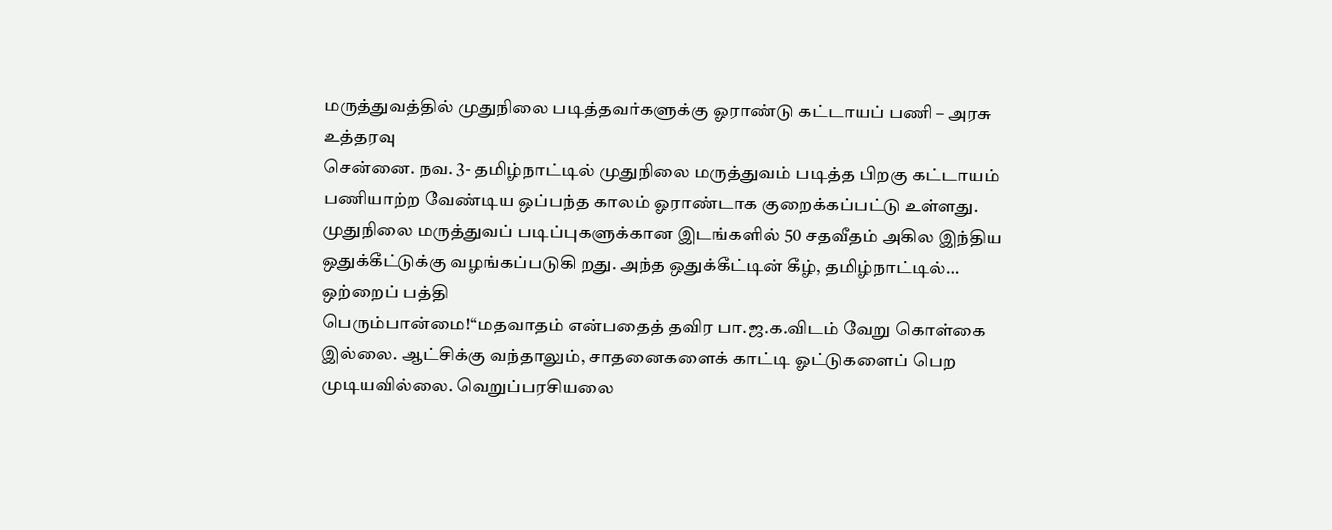மருத்துவத்தில் முதுநிலை படித்தவர்களுக்கு ஓராண்டு கட்டாயப் பணி – அரசு உத்தரவு
சென்னை. நவ. 3- தமிழ்நாட்டில் முதுநிலை மருத்துவம் படித்த பிறகு கட்டாயம் பணியாற்ற வேண்டிய ஒப்பந்த காலம் ஓராண்டாக குறைக்கப்பட்டு உள்ளது. முதுநிலை மருத்துவப் படிப்புகளுக்கான இடங்களில் 50 சதவீதம் அகில இந்திய ஒதுக்கீட்டுக்கு வழங்கப்படுகி றது. அந்த ஒதுக்கீட்டின் கீழ், தமிழ்நாட்டில்…
ஒற்றைப் பத்தி
பெரும்பான்மை!‘‘மதவாதம் என்பதைத் தவிர பா.ஜ.க.விடம் வேறு கொள்கை இல்லை. ஆட்சிக்கு வந்தாலும், சாதனைகளைக் காட்டி ஓட்டுகளைப் பெற முடியவில்லை. வெறுப்பரசியலை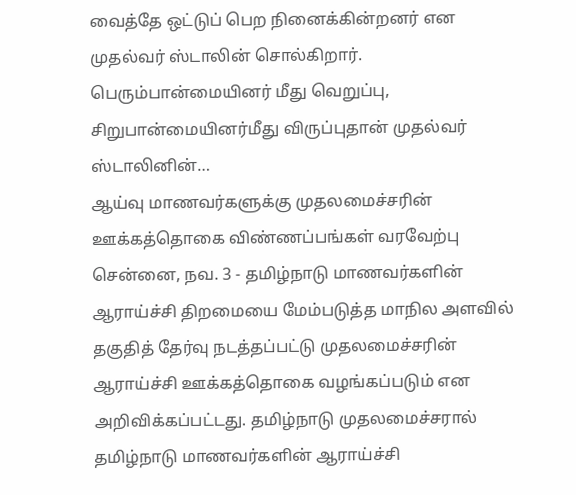வைத்தே ஒட்டுப் பெற நினைக்கின்றனர் என முதல்வர் ஸ்டாலின் சொல்கிறார். பெரும்பான்மையினர் மீது வெறுப்பு, சிறுபான்மையினர்மீது விருப்புதான் முதல்வர் ஸ்டாலினின்…
ஆய்வு மாணவர்களுக்கு முதலமைச்சரின் ஊக்கத்தொகை விண்ணப்பங்கள் வரவேற்பு
சென்னை, நவ. 3 - தமிழ்நாடு மாணவர்களின் ஆராய்ச்சி திறமையை மேம்படுத்த மாநில அளவில் தகுதித் தேர்வு நடத்தப்பட்டு முதலமைச்சரின் ஆராய்ச்சி ஊக்கத்தொகை வழங்கப்படும் என அறிவிக்கப்பட்டது. தமிழ்நாடு முதலமைச்சரால் தமிழ்நாடு மாணவர்களின் ஆராய்ச்சி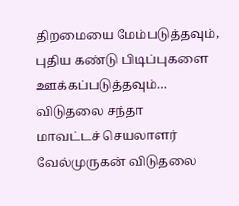திறமையை மேம்படுத்தவும், புதிய கண்டு பிடிப்புகளை ஊக்கப்படுத்தவும்…
விடுதலை சந்தா
மாவட்டச் செயலாளர் வேல்முருகன் விடுதலை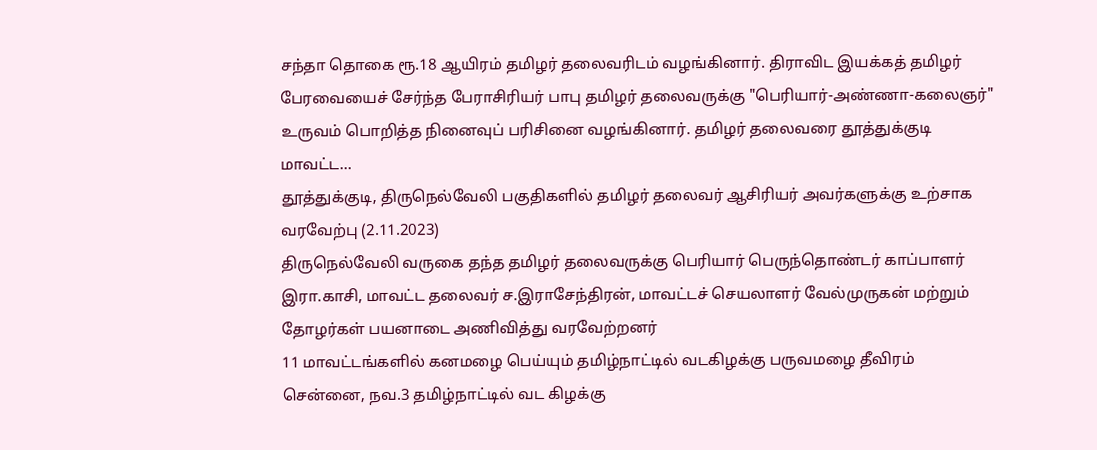சந்தா தொகை ரூ.18 ஆயிரம் தமிழர் தலைவரிடம் வழங்கினார். திராவிட இயக்கத் தமிழர் பேரவையைச் சேர்ந்த பேராசிரியர் பாபு தமிழர் தலைவருக்கு "பெரியார்-அண்ணா-கலைஞர்" உருவம் பொறித்த நினைவுப் பரிசினை வழங்கினார். தமிழர் தலைவரை தூத்துக்குடி மாவட்ட…
தூத்துக்குடி, திருநெல்வேலி பகுதிகளில் தமிழர் தலைவர் ஆசிரியர் அவர்களுக்கு உற்சாக வரவேற்பு (2.11.2023)
திருநெல்வேலி வருகை தந்த தமிழர் தலைவருக்கு பெரியார் பெருந்தொண்டர் காப்பாளர் இரா.காசி, மாவட்ட தலைவர் ச.இராசேந்திரன், மாவட்டச் செயலாளர் வேல்முருகன் மற்றும் தோழர்கள் பயனாடை அணிவித்து வரவேற்றனர்
11 மாவட்டங்களில் கனமழை பெய்யும் தமிழ்நாட்டில் வடகிழக்கு பருவமழை தீவிரம்
சென்னை, நவ.3 தமிழ்நாட்டில் வட கிழக்கு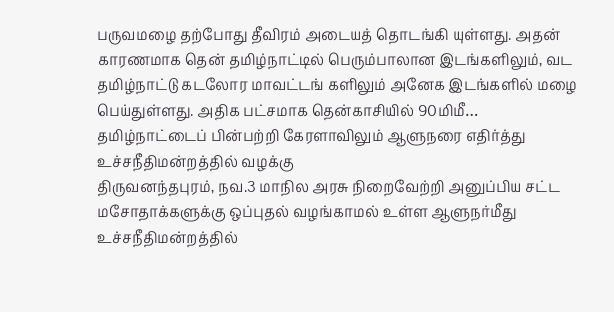பருவமழை தற்போது தீவிரம் அடையத் தொடங்கி யுள்ளது. அதன் காரணமாக தென் தமிழ்நாட்டில் பெரும்பாலான இடங்களிலும், வட தமிழ்நாட்டு கடலோர மாவட்டங் களிலும் அனேக இடங்களில் மழை பெய்துள்ளது. அதிக பட்சமாக தென்காசியில் 90மிமீ…
தமிழ்நாட்டைப் பின்பற்றி கேரளாவிலும் ஆளுநரை எதிர்த்து உச்சநீதிமன்றத்தில் வழக்கு
திருவனந்தபுரம், நவ.3 மாநில அரசு நிறைவேற்றி அனுப்பிய சட்ட மசோதாக்களுக்கு ஒப்புதல் வழங்காமல் உள்ள ஆளுநர்மீது உச்சநீதிமன்றத்தில்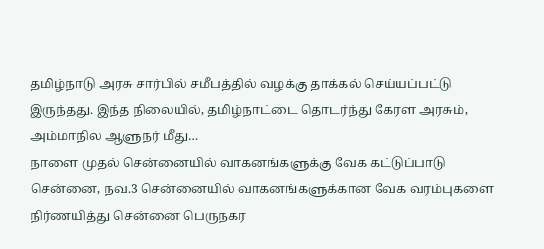தமிழ்நாடு அரசு சார்பில் சமீபத்தில் வழக்கு தாக்கல் செய்யப்பட்டு இருந்தது. இந்த நிலையில், தமிழ்நாட்டை தொடர்ந்து கேரள அரசும், அம்மாநில ஆளுநர் மீது…
நாளை முதல் சென்னையில் வாகனங்களுக்கு வேக கட்டுப்பாடு
சென்னை, நவ.3 சென்னையில் வாகனங்களுக்கான வேக வரம்புகளை நிர்ணயித்து சென்னை பெருநகர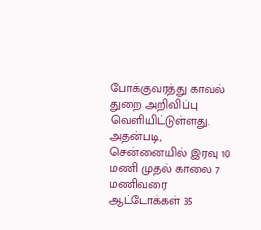போக்குவரத்து காவல் துறை அறிவிப்பு வெளியிட்டுள்ளது. அதன்படி, சென்னையில் இரவு 10 மணி முதல் காலை 7 மணிவரை ஆட்டோக்கள் 35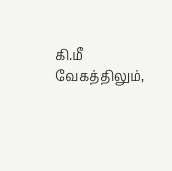கி.மீ வேகத்திலும்,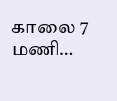காலை 7 மணி…